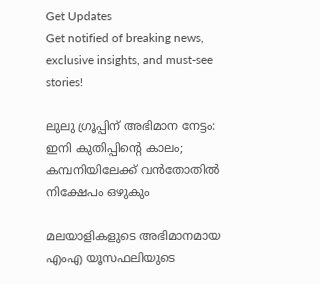Get Updates
Get notified of breaking news, exclusive insights, and must-see stories!

ലുലു ഗ്രൂപ്പിന് അഭിമാന നേട്ടം: ഇനി കുതിപ്പിന്റെ കാലം; കമ്പനിയിലേക്ക് വന്‍തോതില്‍ നിക്ഷേപം ഒഴുകും

മലയാളികളുടെ അഭിമാനമായ എംഎ യൂസഫലിയുടെ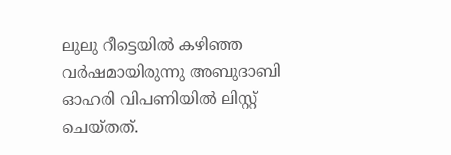ലുലു റീട്ടെയില്‍ കഴിഞ്ഞ വർഷമായിരുന്നു അബുദാബി ഓഹരി വിപണിയില്‍ ലിസ്റ്റ് ചെയ്തത്.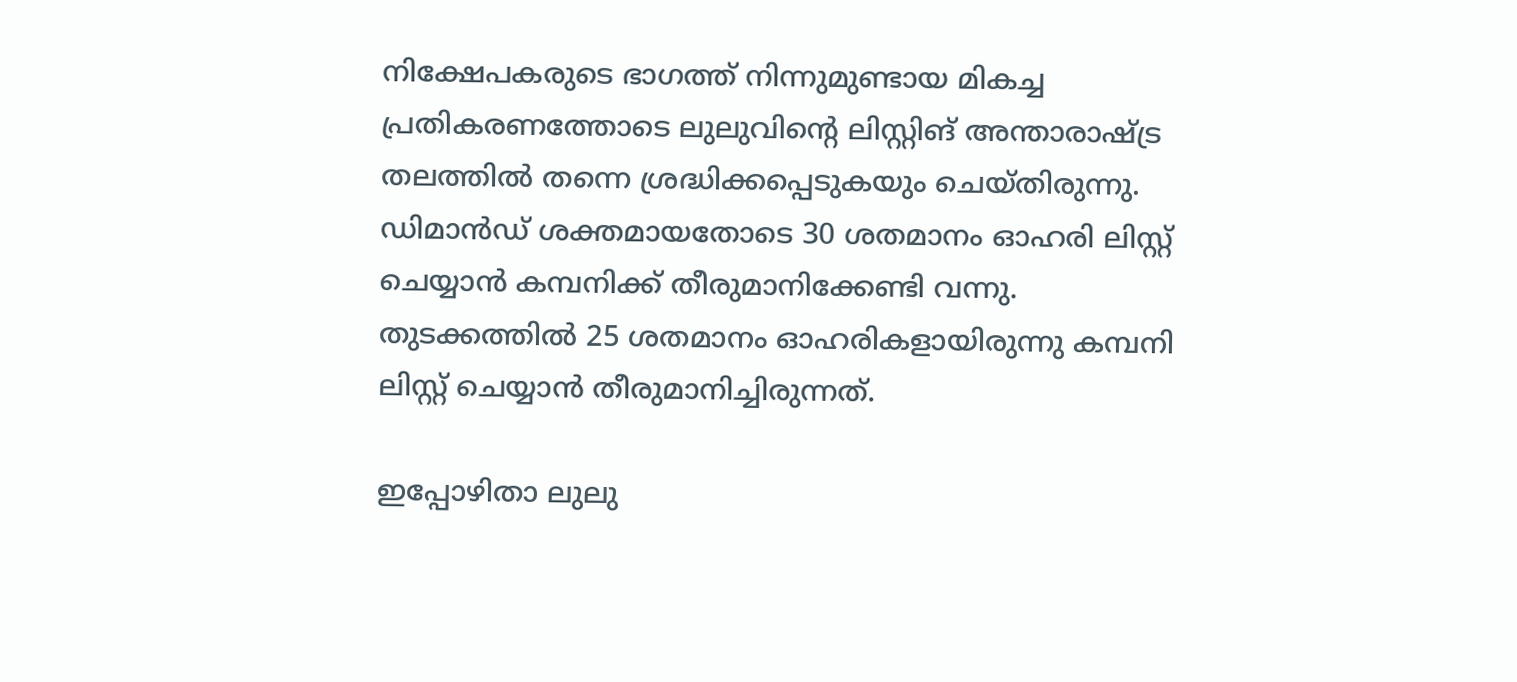നിക്ഷേപകരുടെ ഭാഗത്ത് നിന്നുമുണ്ടായ മികച്ച പ്രതികരണത്തോടെ ലുലുവിന്റെ ലിസ്റ്റിങ് അന്താരാഷ്ട്ര തലത്തില്‍ തന്നെ ശ്രദ്ധിക്കപ്പെടുകയും ചെയ്തിരുന്നു. ഡിമാന്‍ഡ് ശക്തമായതോടെ 30 ശതമാനം ഓഹരി ലിസ്റ്റ് ചെയ്യാന്‍ കമ്പനിക്ക് തീരുമാനിക്കേണ്ടി വന്നു. തുടക്കത്തില്‍ 25 ശതമാനം ഓഹരികളായിരുന്നു കമ്പനി ലിസ്റ്റ് ചെയ്യാന്‍ തീരുമാനിച്ചിരുന്നത്.

ഇപ്പോഴിതാ ലുലു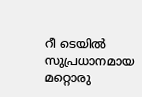റീ ടെയില്‍ സുപ്രധാനമായ മറ്റൊരു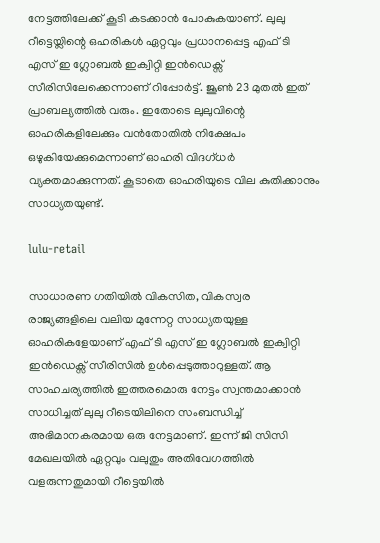നേട്ടത്തിലേക്ക് കൂടി കടക്കാന്‍ പോകുകയാണ്. ലുലു റീട്ടെയ്ലിന്റെ ഒഹരികള്‍ ഏറ്റവും പ്രധാനപ്പെട്ട എഫ് ടി എസ് ഇ ഗ്ലോബല്‍ ഇക്വിറ്റി ഇന്‍ഡെക്സ് സീരിസിലേക്കെന്നാണ് റിപ്പോർട്ട്. ജൂണ്‍ 23 മുതല്‍ ഇത് പ്രാബല്യത്തില്‍ വരും. ഇതോടെ ലുലുവിന്റെ ഓഹരികളിലേക്കും വന്‍തോതില്‍ നിക്ഷേപം ഒഴുകിയേക്കുമെന്നാണ് ഓഹരി വിദഗ്ധർ വ്യക്തമാക്കുന്നത്. കൂടാതെ ഓഹരിയുടെ വില കുതിക്കാനും സാധ്യതയുണ്ട്.

lulu-retail

സാധാരണ ഗതിയില്‍ വികസിത, വികസ്വര രാജ്യങ്ങളിലെ വലിയ മുന്നേറ്റ സാധ്യതയുള്ള ഓഹരികളേയാണ് എഫ് ടി എസ് ഇ ഗ്ലോബല്‍ ഇക്വിറ്റി ഇന്‍ഡെക്സ് സീരിസില്‍ ഉള്‍പ്പെടുത്താറുള്ളത്. ആ സാഹചര്യത്തില്‍ ഇത്തരമൊരു നേട്ടം സ്വന്തമാക്കാന്‍ സാധിച്ചത് ലുലു റീടെയിലിനെ സംബന്ധിച്ച് അഭിമാനകരമായ ഒരു നേട്ടമാണ്. ഇന്ന് ജി സിസി മേഖലയില്‍ ഏറ്റവും വലുതും അതിവേഗത്തില്‍ വളരുന്നതുമായി റീട്ടെയില്‍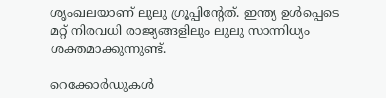ശൃംഖലയാണ് ലുലു ഗ്രൂപ്പിന്റേത്. ഇന്ത്യ ഉള്‍പ്പെടെ മറ്റ് നിരവധി രാജ്യങ്ങളിലും ലുലു സാന്നിധ്യം ശക്തമാക്കുന്നുണ്ട്.

റെക്കോർഡുകള്‍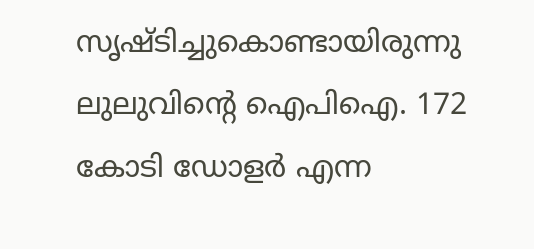സൃഷ്ടിച്ചുകൊണ്ടായിരുന്നു ലുലുവിന്റെ ഐപിഐ. 172 കോടി ഡോളർ എന്ന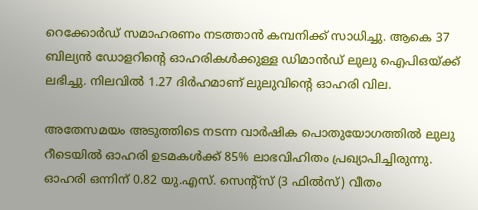റെക്കോർഡ് സമാഹരണം നടത്താന്‍ കമ്പനിക്ക് സാധിച്ചു. ആകെ 37 ബില്യന്‍ ഡോളറിന്റെ ഓഹരികള്‍ക്കുള്ള ഡിമാന്‍ഡ് ലുലു ഐപിഒയ്ക്ക് ലഭിച്ചു. നിലവില്‍ 1.27 ദിർഹമാണ് ലുലുവിന്റെ ഓഹരി വില.

അതേസമയം അടുത്തിടെ നടന്ന വാർഷിക പൊതുയോഗത്തിൽ ലുലു റീടെയില്‍ ഓഹരി ഉടമകള്‍ക്ക് 85% ലാഭവിഹിതം പ്രഖ്യാപിച്ചിരുന്നു. ഓഹരി ഒന്നിന് 0.82 യു.എസ്. സെന്റ്സ് (3 ഫിൽസ്) വീതം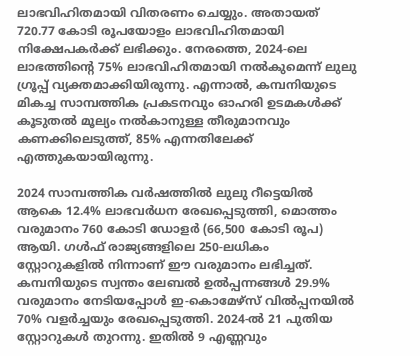ലാഭവിഹിതമായി വിതരണം ചെയ്യും. അതായത് 720.77 കോടി രൂപയോളം ലാഭവിഹിതമായി നിക്ഷേപകർക്ക് ലഭിക്കും. നേരത്തെ, 2024-ലെ ലാഭത്തിന്റെ 75% ലാഭവിഹിതമായി നൽകുമെന്ന് ലുലു ഗ്രൂപ്പ് വ്യക്തമാക്കിയിരുന്നു. എന്നാൽ, കമ്പനിയുടെ മികച്ച സാമ്പത്തിക പ്രകടനവും ഓഹരി ഉടമകൾക്ക് കൂടുതൽ മൂല്യം നൽകാനുള്ള തീരുമാനവും കണക്കിലെടുത്ത്, 85% എന്നതിലേക്ക് എത്തുകയായിരുന്നു.

2024 സാമ്പത്തിക വർഷത്തിൽ ലുലു റീട്ടെയിൽ ആകെ 12.4% ലാഭവർധന രേഖപ്പെടുത്തി, മൊത്തം വരുമാനം 760 കോടി ഡോളർ (66,500 കോടി രൂപ) ആയി. ഗൾഫ് രാജ്യങ്ങളിലെ 250-ലധികം സ്റ്റോറുകളിൽ നിന്നാണ് ഈ വരുമാനം ലഭിച്ചത്. കമ്പനിയുടെ സ്വന്തം ലേബൽ ഉൽപ്പന്നങ്ങൾ 29.9% വരുമാനം നേടിയപ്പോള്‍ ഇ-കൊമേഴ്സ് വിൽപ്പനയിൽ 70% വളർച്ചയും രേഖപ്പെടുത്തി. 2024-ൽ 21 പുതിയ സ്റ്റോറുകൾ തുറന്നു. ഇതിൽ 9 എണ്ണവും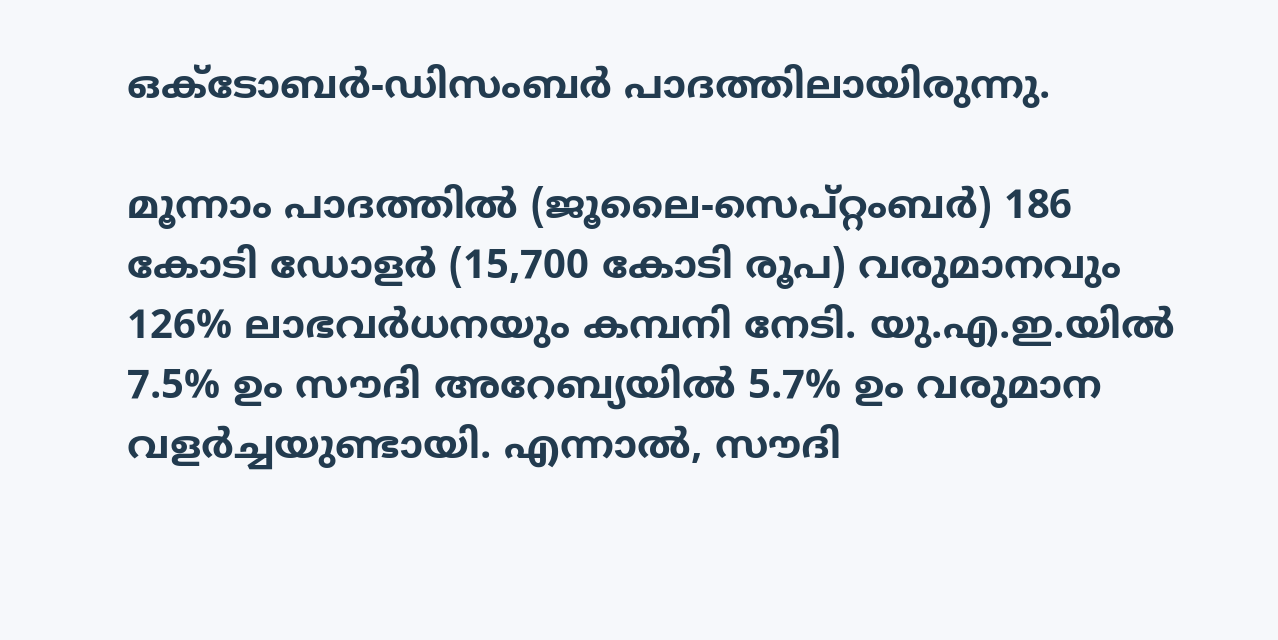ഒക്ടോബർ-ഡിസംബർ പാദത്തിലായിരുന്നു.

മൂന്നാം പാദത്തിൽ (ജൂലൈ-സെപ്റ്റംബർ) 186 കോടി ഡോളർ (15,700 കോടി രൂപ) വരുമാനവും 126% ലാഭവർധനയും കമ്പനി നേടി. യു.എ.ഇ.യിൽ 7.5% ഉം സൗദി അറേബ്യയിൽ 5.7% ഉം വരുമാന വളർച്ചയുണ്ടായി. എന്നാൽ, സൗദി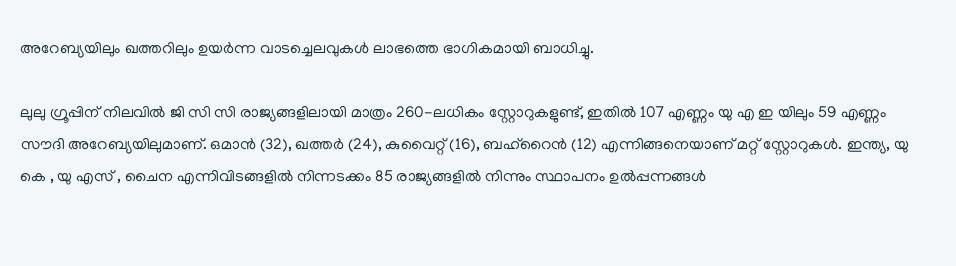അറേബ്യയിലും ഖത്തറിലും ഉയർന്ന വാടച്ചെലവുകള്‍ ലാഭത്തെ ഭാഗികമായി ബാധിച്ചു.

ലുലു ഗ്രൂപ്പിന് നിലവില്‍ ജി സി സി രാജ്യങ്ങളിലായി മാത്രം 260-ലധികം സ്റ്റോറുകളുണ്ട്, ഇതിൽ 107 എണ്ണം യു എ ഇ യിലും 59 എണ്ണം സൗദി അറേബ്യയിലുമാണ്. ഒമാൻ (32), ഖത്തർ (24), കുവൈറ്റ് (16), ബഹ്റൈൻ (12) എന്നിങ്ങനെയാണ് മറ്റ് സ്റ്റോറുകൾ. ഇന്ത്യ, യു കെ , യു എസ് , ചൈന എന്നിവിടങ്ങളിൽ നിന്നടക്കം 85 രാജ്യങ്ങളിൽ നിന്നും സ്ഥാപനം ഉൽപ്പന്നങ്ങൾ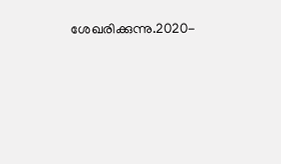ശേഖരിക്കുന്നു.2020-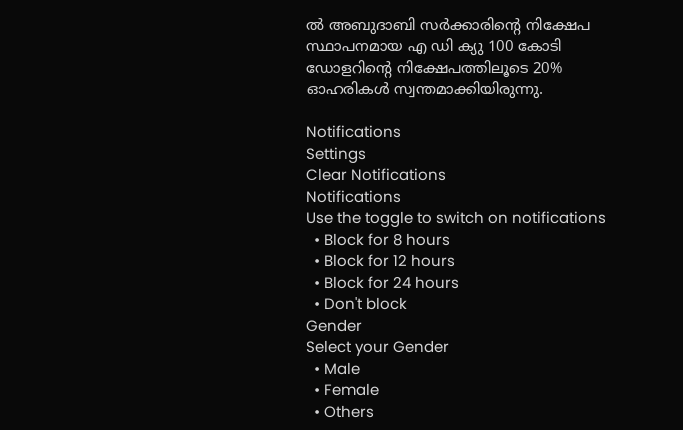ൽ അബുദാബി സർക്കാരിന്റെ നിക്ഷേപ സ്ഥാപനമായ എ ഡി ക്യു 100 കോടി ഡോളറിന്റെ നിക്ഷേപത്തിലൂടെ 20% ഓഹരികൾ സ്വന്തമാക്കിയിരുന്നു.

Notifications
Settings
Clear Notifications
Notifications
Use the toggle to switch on notifications
  • Block for 8 hours
  • Block for 12 hours
  • Block for 24 hours
  • Don't block
Gender
Select your Gender
  • Male
  • Female
  • Others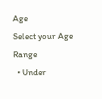Age
Select your Age Range
  • Under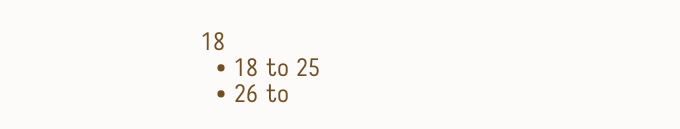18
  • 18 to 25
  • 26 to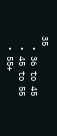35
  • 36 to 45
  • 45 to 55
  • 55+